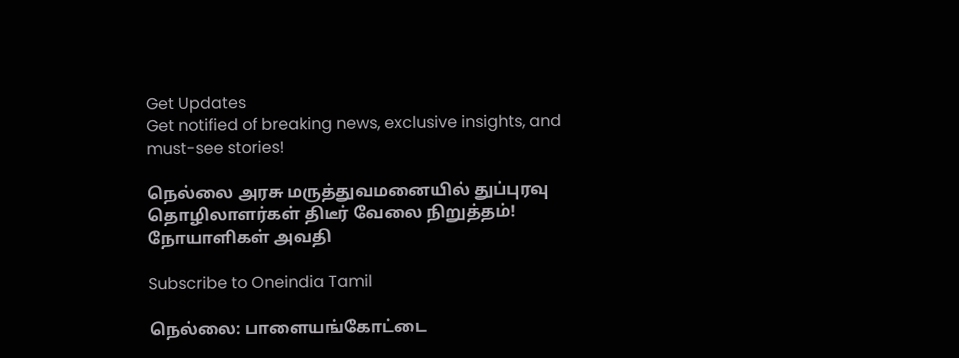Get Updates
Get notified of breaking news, exclusive insights, and must-see stories!

நெல்லை அரசு மருத்துவமனையில் துப்புரவு தொழிலாளர்கள் திடீர் வேலை நிறுத்தம்! நோயாளிகள் அவதி

Subscribe to Oneindia Tamil

நெல்லை: பாளையங்கோட்டை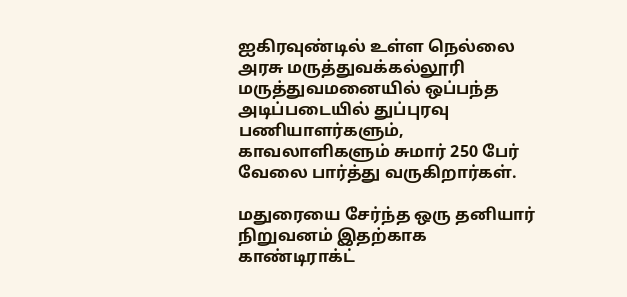ஐகிரவுண்டில் உள்ள நெல்லை அரசு மருத்துவக்கல்லூரி மருத்துவமனையில் ஒப்பந்த அடிப்படையில் துப்புரவு பணியாளர்களும், காவலாளிகளும் சுமார் 250 பேர் வேலை பார்த்து வருகிறார்கள்.

மதுரையை சேர்ந்த ஒரு தனியார் நிறுவனம் இதற்காக காண்டிராக்ட்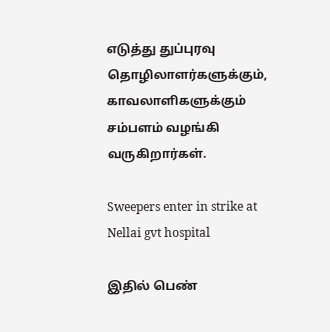எடுத்து துப்புரவு தொழிலாளர்களுக்கும், காவலாளிகளுக்கும் சம்பளம் வழங்கி வருகிறார்கள்.

Sweepers enter in strike at Nellai gvt hospital

இதில் பெண்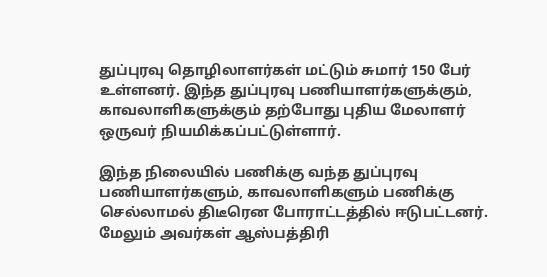துப்புரவு தொழிலாளர்கள் மட்டும் சுமார் 150 பேர் உள்ளனர். இந்த துப்புரவு பணியாளர்களுக்கும், காவலாளிகளுக்கும் தற்போது புதிய மேலாளர் ஒருவர் நியமிக்கப்பட்டுள்ளார்.

இந்த நிலையில் பணிக்கு வந்த துப்புரவு பணியாளர்களும், காவலாளிகளும் பணிக்கு செல்லாமல் திடீரென போராட்டத்தில் ஈடுபட்டனர். மேலும் அவர்கள் ஆஸ்பத்திரி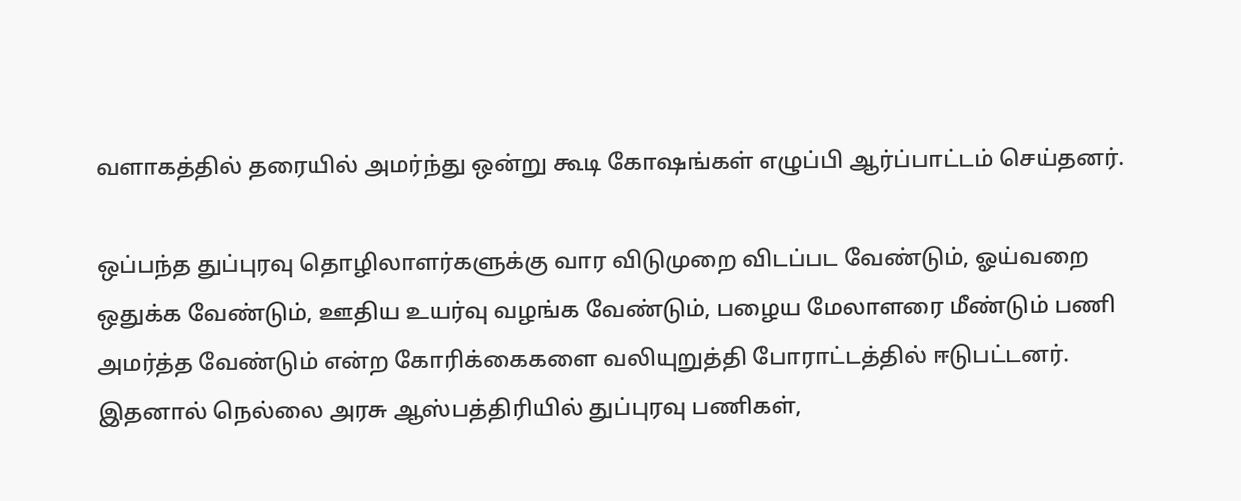வளாகத்தில் தரையில் அமர்ந்து ஒன்று கூடி கோ‌ஷங்கள் எழுப்பி ஆர்ப்பாட்டம் செய்தனர்.

ஒப்பந்த துப்புரவு தொழிலாளர்களுக்கு வார விடுமுறை விடப்பட வேண்டும், ஓய்வறை ஒதுக்க வேண்டும், ஊதிய உயர்வு வழங்க வேண்டும், பழைய மேலாளரை மீண்டும் பணி அமர்த்த வேண்டும் என்ற கோரிக்கைகளை வலியுறுத்தி போராட்டத்தில் ஈடுபட்டனர். இதனால் நெல்லை அரசு ஆஸ்பத்திரியில் துப்புரவு பணிகள்,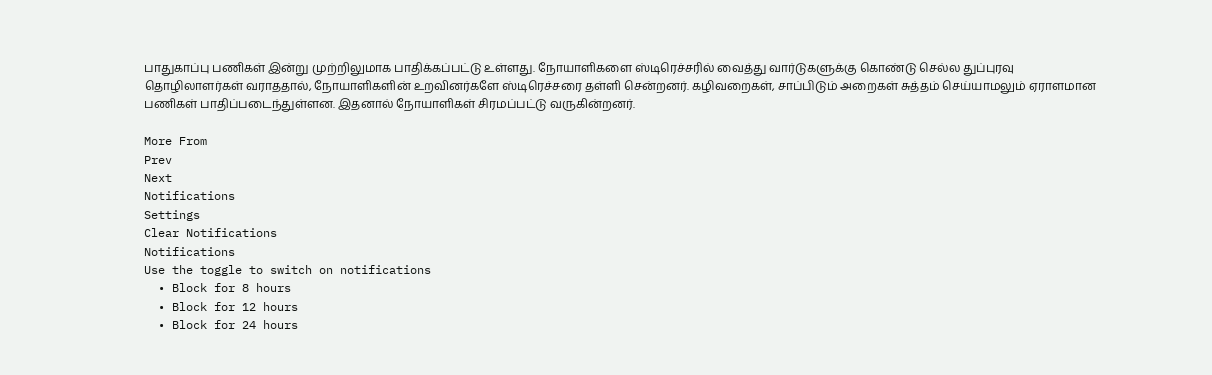பாதுகாப்பு பணிகள் இன்று முற்றிலுமாக பாதிக்கப்பட்டு உள்ளது. நோயாளிகளை ஸ்டிரெச்சரில் வைத்து வார்டுகளுக்கு கொண்டு செல்ல துப்புரவு தொழிலாளர்கள் வராததால், நோயாளிகளின் உறவினர்களே ஸ்டிரெச்சரை தள்ளி சென்றனர். கழிவறைகள், சாப்பிடும் அறைகள் சுத்தம் செய்யாமலும் ஏராளமான பணிகள் பாதிப்படைந்துள்ளன. இதனால் நோயாளிகள் சிரமப்பட்டு வருகின்றனர்.

More From
Prev
Next
Notifications
Settings
Clear Notifications
Notifications
Use the toggle to switch on notifications
  • Block for 8 hours
  • Block for 12 hours
  • Block for 24 hours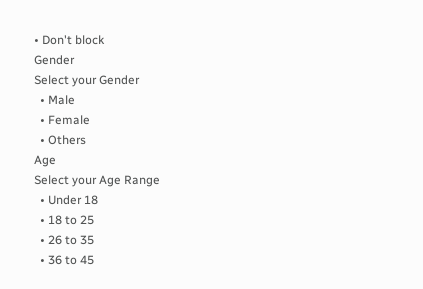• Don't block
Gender
Select your Gender
  • Male
  • Female
  • Others
Age
Select your Age Range
  • Under 18
  • 18 to 25
  • 26 to 35
  • 36 to 45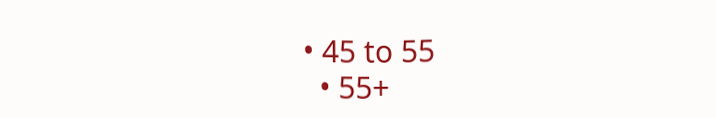• 45 to 55
  • 55+